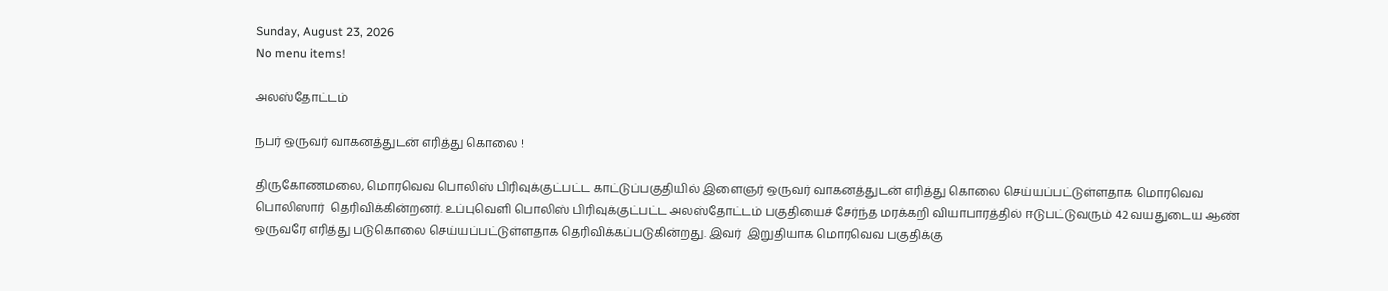Sunday, August 23, 2026
No menu items!

அலஸ்தோட்டம்

நபர் ஒருவர் வாகனத்துடன் எரித்து கொலை !

திருகோணமலை, மொரவெவ பொலிஸ் பிரிவுக்குட்பட்ட காட்டுப்பகுதியில் இளைஞர் ஒருவர் வாகனத்துடன் எரித்து கொலை செய்யப்பட்டுள்ளதாக மொரவெவ பொலிஸார்  தெரிவிக்கின்றனர். உப்புவெளி பொலிஸ் பிரிவுக்குட்பட்ட அலஸ்தோட்டம் பகுதியைச் சேர்ந்த மரக்கறி வியாபாரத்தில் ஈடுபட்டுவரும் 42 வயதுடைய ஆண் ஒருவரே எரித்து படுகொலை செய்யப்பட்டுள்ளதாக தெரிவிக்கப்படுகின்றது. இவர்  இறுதியாக மொரவெவ பகுதிக்கு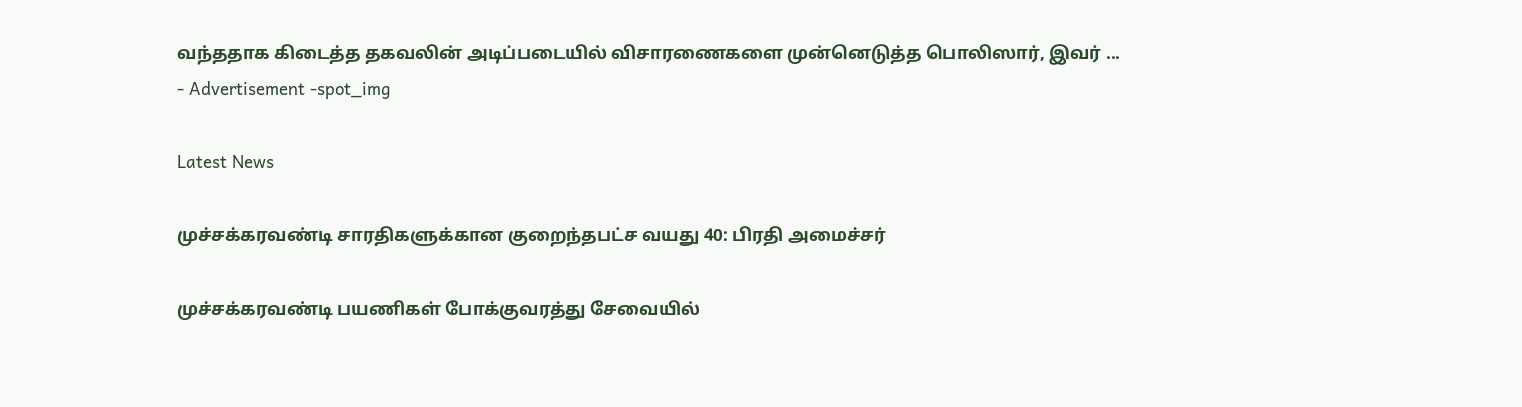வந்ததாக கிடைத்த தகவலின் அடிப்படையில் விசாரணைகளை முன்னெடுத்த பொலிஸார், இவர் ...
- Advertisement -spot_img

Latest News

முச்சக்கரவண்டி சாரதிகளுக்கான குறைந்தபட்ச வயது 40: பிரதி அமைச்சர்

முச்சக்கரவண்டி பயணிகள் போக்குவரத்து சேவையில்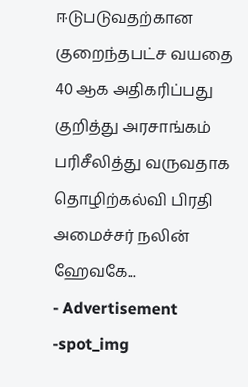ஈடுபடுவதற்கான குறைந்தபட்ச வயதை 40 ஆக அதிகரிப்பது குறித்து அரசாங்கம் பரிசீலித்து வருவதாக தொழிற்கல்வி பிரதி அமைச்சர் நலின் ஹேவகே...
- Advertisement -spot_img